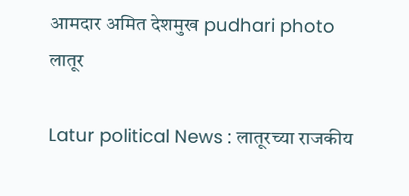आमदार अमित देशमुख pudhari photo
लातूर

Latur political News : लातूरच्या राजकीय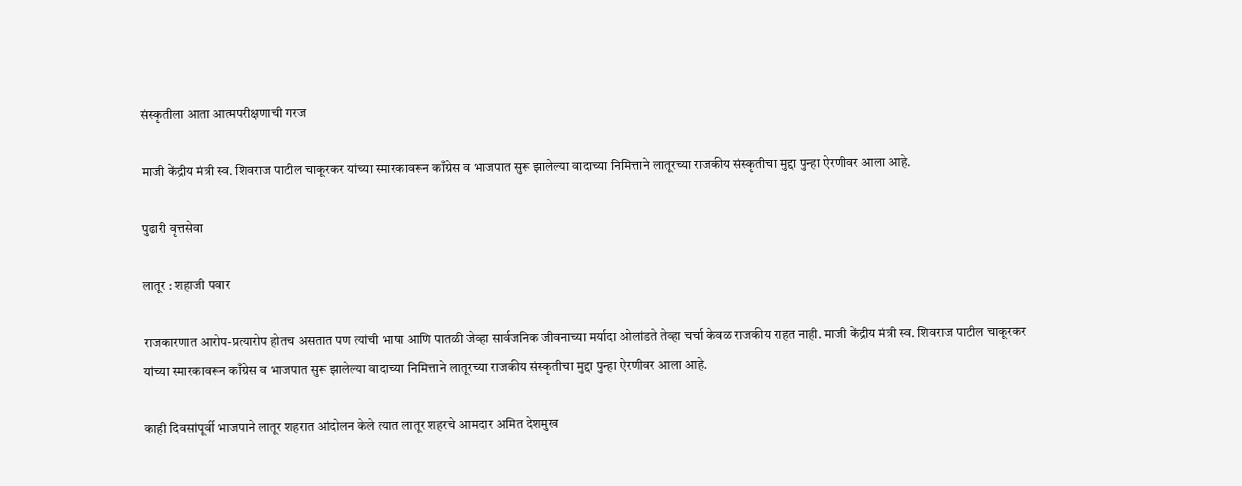संस्कृतीला आता आत्मपरीक्षणाची गरज

माजी केंद्रीय मंत्री स्व. शिवराज पाटील चाकूरकर यांच्या स्मारकावरून काँग्रेस व भाजपात सुरू झालेल्या वादाच्या निमित्ताने लातूरच्या राजकीय संस्कृतीचा मुद्दा पुन्हा ऐरणीवर आला आहे.

पुढारी वृत्तसेवा

लातूर : शहाजी पवार

राजकारणात आरोप-प्रत्यारोप होतच असतात पण त्यांची भाषा आणि पातळी जेव्हा सार्वजनिक जीवनाच्या मर्यादा ओलांडते तेव्हा चर्चा केवळ राजकीय राहत नाही. माजी केंद्रीय मंत्री स्व. शिवराज पाटील चाकूरकर यांच्या स्मारकावरून काँग्रेस व भाजपात सुरू झालेल्या वादाच्या निमित्ताने लातूरच्या राजकीय संस्कृतीचा मुद्दा पुन्हा ऐरणीवर आला आहे.

काही दिवसांपूर्वी भाजपाने लातूर शहरात आंदोलन केले त्यात लातूर शहरचे आमदार अमित देशमुख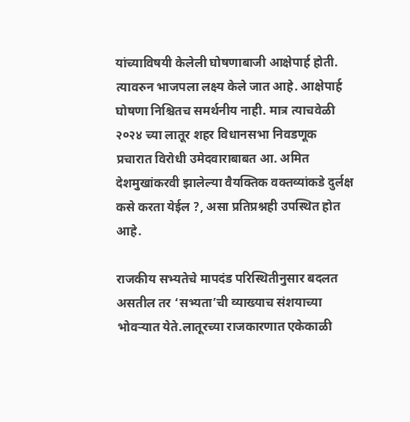यांच्याविषयी केलेली घोषणाबाजी आक्षेपार्ह होती. त्यावरुन भाजपला लक्ष्य केले जात आहे. आक्षेपार्ह घोषणा निश्चितच समर्थनीय नाही. मात्र त्याचवेळी २०२४ च्या लातूर शहर विधानसभा निवडणूक प्रचारात विरोधी उमेदवाराबाबत आ. अमित देशमुखांकरवी झालेल्या वैयक्तिक वक्तव्यांकडे दुर्लक्ष कसे करता येईल ?, असा प्रतिप्रश्नही उपस्थित होत आहे.

राजकीय सभ्यतेचे मापदंड परिस्थितीनुसार बदलत असतील तर ‘सभ्यता’ची व्याख्याच संशयाच्या भोवऱ्यात येते.लातूरच्या राजकारणात एकेकाळी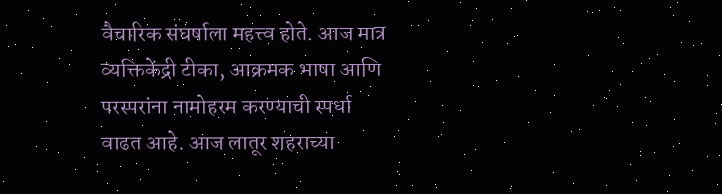वैचारिक संघर्षाला महत्त्व होते. आज मात्र व्यक्तिकेंद्री टीका, आक्रमक भाषा आणि परस्परांना नामोहरम करण्याची स्पर्धा वाढत आहे. आज लातूर शहराच्या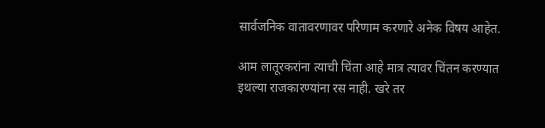सार्वजनिक वातावरणावर परिणाम करणारे अनेक विषय आहेत.

आम लातूरकरांना त्याची चिंता आहे मात्र त्यावर चिंतन करण्यात इथल्या राजकारण्यांना रस नाही. खरे तर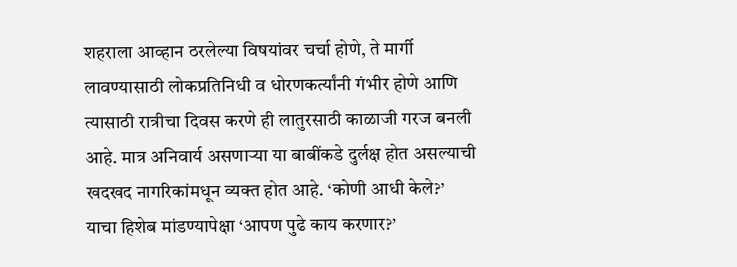शहराला आव्हान ठरलेल्या विषयांवर चर्चा होणे, ते मार्गी लावण्यासाठी लोकप्रतिनिधी व धोरणकर्त्यांनी गंभीर होणे आणि त्यासाठी रात्रीचा दिवस करणे ही लातुरसाठी काळाजी गरज बनली आहे. मात्र अनिवार्य असणाऱ्या या बाबींकडे दुर्लक्ष होत असल्याची खदखद नागरिकांमधून व्यक्त होत आहे. ‘कोणी आधी केले?’ याचा हिशेब मांडण्यापेक्षा ‘आपण पुढे काय करणार?’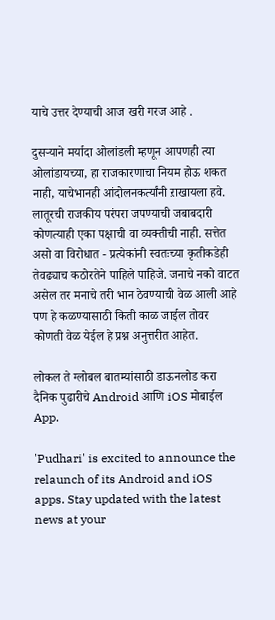याचे उत्तर देण्याची आज खरी गरज आहे .

दुसऱ्याने मर्यादा ओलांडली म्हणून आपणही त्या ओलांडायच्या, हा राजकारणाचा नियम होऊ शकत नाही, याचेभानही आंदोलनकर्त्यांनी ऱाखायला हवे. लातूरची राजकीय परंपरा जपण्याची जबाबदारी कोणत्याही एका पक्षाची वा व्यक्तीची नाही. सत्तेत असो वा विरोधात - प्रत्येकांनी स्वतःच्या कृतीकडेही तेवढ्याच कठोरतेने पाहिले पाहिजे. जनाचे नको वाटत असेल तर मनाचे तरी भान ठेवण्याची वेळ आली आहे पण हे कळण्यासाठी किती काळ जाईल तोवर कोणती वेळ येईल हे प्रश्न अनुत्तरीत आहेत.

लोकल ते ग्लोबल बातम्यांसाठी डाऊनलोड करा दैनिक पुढारीचे Android आणि iOS मोबाईल App.

'Pudhari' is excited to announce the relaunch of its Android and iOS apps. Stay updated with the latest news at your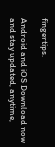fingertips.

Android and iOS Download now and stay updated, anytime,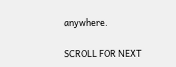anywhere.

SCROLL FOR NEXT